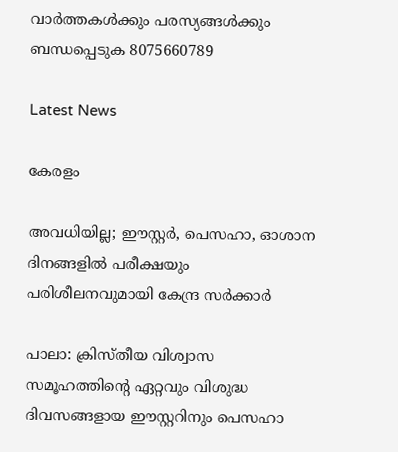വാർത്തകൾക്കും പരസ്യങ്ങൾക്കും ബന്ധപ്പെടുക 8075660789

Latest News

കേരളം

അവധിയില്ല; ഈസ്റ്റർ, പെസഹാ, ഓശാന ദിനങ്ങളിൽ പരീക്ഷയും പരിശീലനവുമായി കേന്ദ്ര സർക്കാർ

പാലാ: ക്രിസ്തീയ വിശ്വാസ സമൂഹത്തിന്റെ ഏറ്റവും വിശുദ്ധ ദിവസങ്ങളായ ഈസ്റ്ററിനും പെസഹാ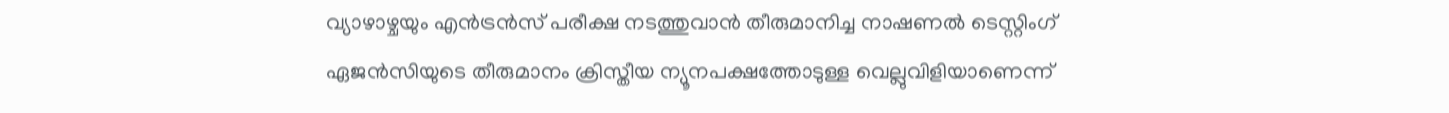വ്യാഴാഴ്ചയും എൻട്രൻസ് പരീക്ഷ നടത്തുവാൻ തീരുമാനിച്ച നാഷണൽ ടെസ്റ്റിംഗ് ഏജൻസിയുടെ തീരുമാനം ക്രിസ്തീയ ന്യൂനപക്ഷത്തോടുള്ള വെല്ലുവിളിയാണെന്ന്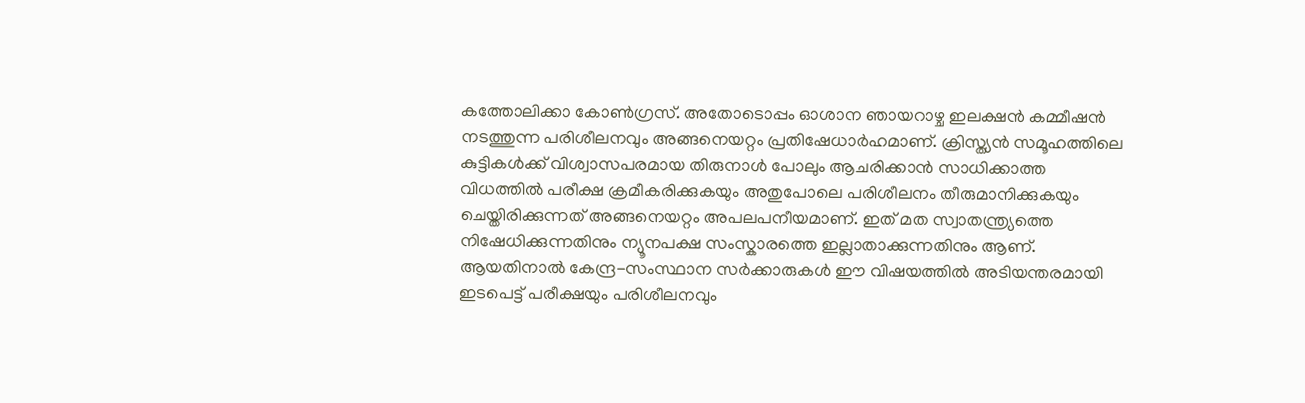കത്തോലിക്കാ കോൺഗ്രസ്. അതോടൊപ്പം ഓശാന ഞായറാഴ്ച ഇലക്ഷൻ കമ്മീഷൻ നടത്തുന്ന പരിശീലനവും അങ്ങനെയറ്റം പ്രതിഷേധാർഹമാണ്. ക്രിസ്ത്യൻ സമൂഹത്തിലെ കുട്ടികൾക്ക് വിശ്വാസപരമായ തിരുനാൾ പോലും ആചരിക്കാൻ സാധിക്കാത്ത വിധത്തിൽ പരീക്ഷ ക്രമീകരിക്കുകയും അതുപോലെ പരിശീലനം തീരുമാനിക്കുകയും ചെയ്തിരിക്കുന്നത് അങ്ങനെയറ്റം അപലപനീയമാണ്. ഇത് മത സ്വാതന്ത്ര്യത്തെ നിഷേധിക്കുന്നതിനും ന്യൂനപക്ഷ സംസ്കാരത്തെ ഇല്ലാതാക്കുന്നതിനും ആണ്. ആയതിനാൽ കേന്ദ്ര-സംസ്ഥാന സർക്കാരുകൾ ഈ വിഷയത്തിൽ അടിയന്തരമായി ഇടപെട്ട് പരീക്ഷയും പരിശീലനവും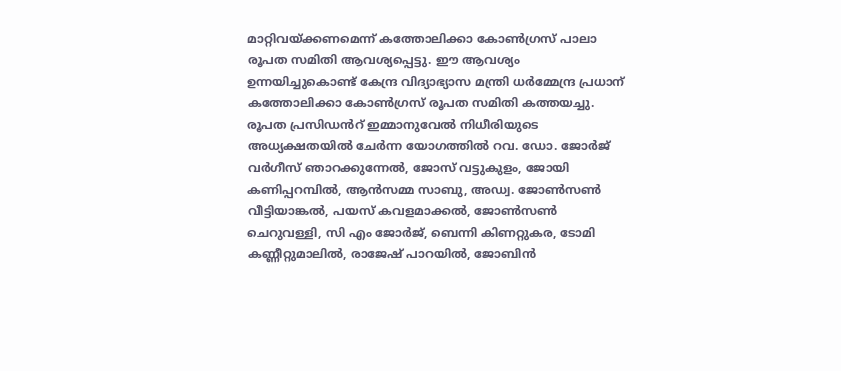മാറ്റിവയ്ക്കണമെന്ന് കത്തോലിക്കാ കോൺഗ്രസ് പാലാ രൂപത സമിതി ആവശ്യപ്പെട്ടു. ഈ ആവശ്യം ഉന്നയിച്ചുകൊണ്ട് കേന്ദ്ര വിദ്യാഭ്യാസ മന്ത്രി ധർമ്മേന്ദ്ര പ്രധാന് കത്തോലിക്കാ കോൺഗ്രസ് രൂപത സമിതി കത്തയച്ചു. രൂപത പ്രസിഡൻറ് ഇമ്മാനുവേൽ നിധീരിയുടെ അധ്യക്ഷതയിൽ ചേർന്ന യോഗത്തിൽ റവ. ഡോ. ജോർജ് വർഗീസ് ഞാറക്കുന്നേൽ, ജോസ് വട്ടുകുളം, ജോയി കണിപ്പറമ്പിൽ, ആന്‍സമ്മ സാബു, അഡ്വ. ജോൺസൺ വീട്ടിയാങ്കൽ, പയസ് കവളമാക്കൽ, ജോൺസൺ ചെറുവള്ളി, സി എം ജോർജ്, ബെന്നി കിണറ്റുകര, ടോമി കണ്ണീറ്റുമാലിൽ, രാജേഷ് പാറയിൽ, ജോബിന്‍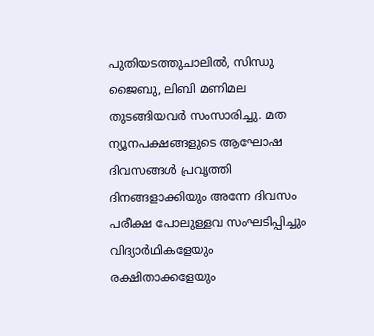പുതിയടത്തുചാലിൽ, സിന്ധു ജൈബു, ലിബി മണിമല തുടങ്ങിയവർ സംസാരിച്ചു. മത ന്യൂനപക്ഷങ്ങളുടെ ആഘോഷ ദിവസങ്ങൾ പ്രവൃത്തി ദിനങ്ങളാക്കിയും അന്നേ ദിവസം പരീക്ഷ പോലുള്ളവ സംഘടിപ്പിച്ചും വിദ്യാർഥികളേയും രക്ഷിതാക്കളേയും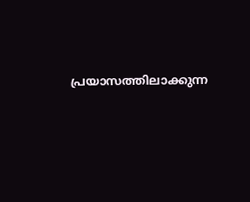പ്രയാസത്തിലാക്കുന്ന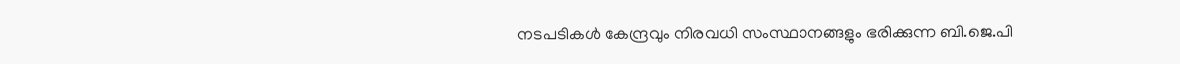നടപടികൾ കേന്ദ്രവും നിരവധി സംസ്ഥാനങ്ങളും ഭരിക്കുന്ന ബി.ജെ.പി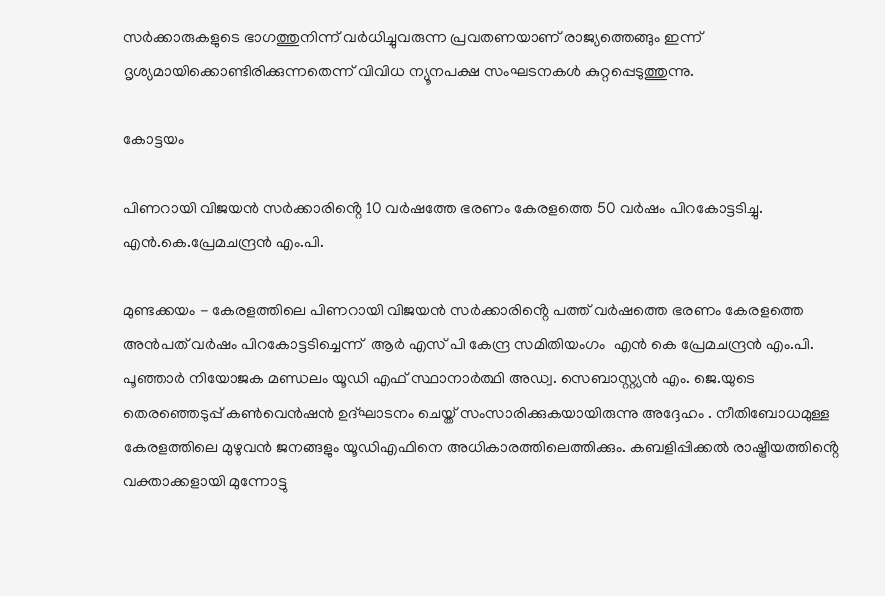സർക്കാരുകളുടെ ഭാഗത്തുനിന്ന് വർധിച്ചുവരുന്ന പ്രവതണയാണ് രാജ്യത്തെങ്ങും ഇന്ന് ദൃശ്യമായിക്കൊണ്ടിരിക്കുന്നതെന്ന് വിവിധ ന്യൂനപക്ഷ സംഘടനകൾ കുറ്റപ്പെടുത്തുന്നു.

കോട്ടയം

പിണറായി വിജയൻ സർക്കാരിൻ്റെ 10 വർഷത്തേ ഭരണം കേരളത്തെ 50 വർഷം പിറകോട്ടടിച്ചു. എൻ.കെ.പ്രേമചന്ദ്രൻ എം.പി.

മുണ്ടക്കയം - കേരളത്തിലെ പിണറായി വിജയൻ സർക്കാരിൻ്റെ പത്ത് വർഷത്തെ ഭരണം കേരളത്തെ അൻപത് വർഷം പിറകോട്ടടിച്ചെന്ന്  ആർ എസ് പി കേന്ദ്ര സമിതിയംഗം  എൻ കെ പ്രേമചന്ദ്രൻ എം.പി.  പൂഞ്ഞാർ നിയോജക മണ്ഡലം യൂഡി എഫ് സ്ഥാനാർത്ഥി അഡ്വ. സെബാസ്റ്റ്യൻ എം. ജെ.യുടെ തെരഞ്ഞെടുപ്പ് കൺവെൻഷൻ ഉദ്ഘാടനം ചെയ്ത് സംസാരിക്കുകയായിരുന്നു അദ്ദേഹം . നീതിബോധമുള്ള കേരളത്തിലെ മുഴുവൻ ജനങ്ങളും യൂഡിഎഫിനെ അധികാരത്തിലെത്തിക്കും. കബളിപ്പിക്കൽ രാഷ്ട്രീയത്തിൻ്റെ വക്താക്കളായി മുന്നോട്ടു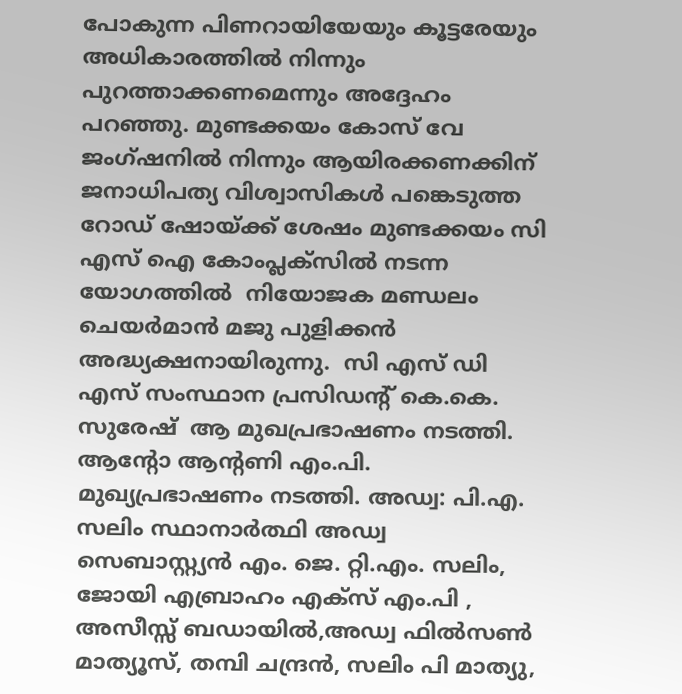പോകുന്ന പിണറായിയേയും കൂട്ടരേയും അധികാരത്തിൽ നിന്നും പുറത്താക്കണമെന്നും അദ്ദേഹം പറഞ്ഞു. മുണ്ടക്കയം കോസ് വേ ജംഗ്ഷനിൽ നിന്നും ആയിരക്കണക്കിന് ജനാധിപത്യ വിശ്വാസികൾ പങ്കെടുത്ത  റോഡ് ഷോയ്ക്ക് ശേഷം മുണ്ടക്കയം സി എസ് ഐ കോംപ്ലക്സിൽ നടന്ന യോഗത്തിൽ  നിയോജക മണ്ഡലം ചെയർമാൻ മജു പുളിക്കൻ അദ്ധ്യക്ഷനായിരുന്നു.  സി എസ് ഡി എസ് സംസ്ഥാന പ്രസിഡൻ്റ് കെ.കെ. സുരേഷ്  ആ മുഖപ്രഭാഷണം നടത്തി. ആൻ്റോ ആൻ്റണി എം.പി. മുഖ്യപ്രഭാഷണം നടത്തി. അഡ്വ: പി.എ. സലിം സ്ഥാനാർത്ഥി അഡ്വ സെബാസ്റ്റ്യൻ എം. ജെ. റ്റി.എം. സലിം, ജോയി എബ്രാഹം എക്സ് എം.പി , അസീസ്സ് ബഡായിൽ,അഡ്വ ഫിൽസൺ മാത്യൂസ്, തമ്പി ചന്ദ്രൻ, സലിം പി മാത്യു,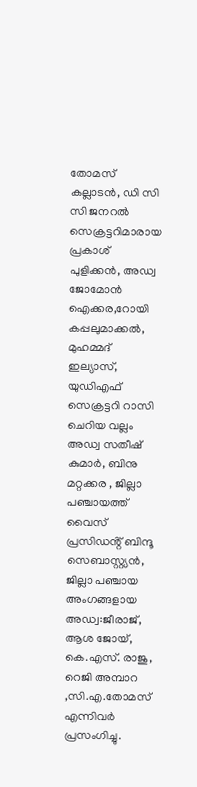തോമസ് കല്ലാടൻ, ഡി സി സി ജനറൽ സെക്രട്ടറിമാരായ പ്രകാശ് പുളിക്കൻ, അഡ്വ ജോമോൻ ഐക്കര,റോയി കപ്പലുമാക്കൽ, മുഹമ്മദ് ഇല്യാസ്,  യുഡിഎഫ് സെക്രട്ടറി റാസി ചെറിയ വല്ലം അഡ്വ സതീഷ് കുമാർ, ബിനു മറ്റക്കര , ജില്ലാ പഞ്ചായത്ത് വൈസ് പ്രസിഡൻ്റ് ബിന്ദൂ സെബാസ്റ്റ്യൻ, ജില്ലാ പഞ്ചായ അംഗങ്ങളായ അഡ്വ:ജീരാജ്, ആശ ജോയ്, കെ.എസ്. രാജു, റെജി അമ്പാറ ,സി.എ.തോമസ് എന്നിവർ പ്രസംഗിച്ചു.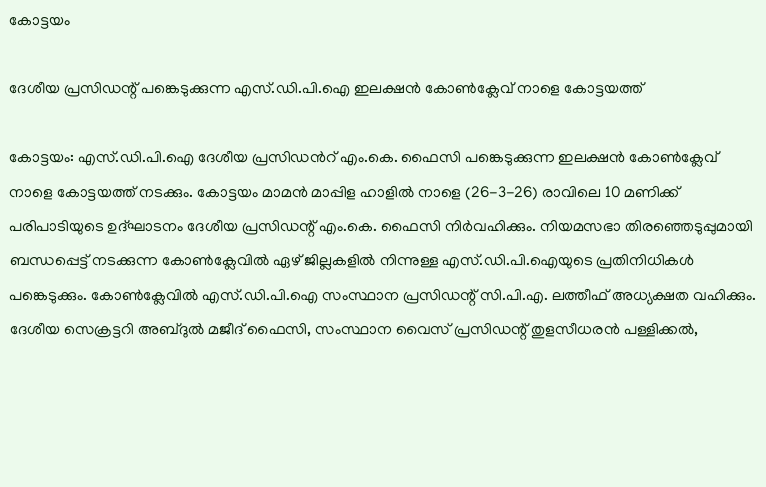കോട്ടയം

ദേശീയ പ്രസിഡന്റ് പങ്കെടുക്കുന്ന എസ്.ഡി.പി.ഐ ഇലക്ഷൻ കോൺക്ലേവ് നാളെ കോട്ടയത്ത്

കോട്ടയം: എസ്.ഡി.പി.ഐ ദേശീയ പ്രസിഡൻറ് എം.കെ. ഫൈസി പങ്കെടുക്കുന്ന ഇലക്ഷൻ കോൺക്ലേവ് നാളെ കോട്ടയത്ത് നടക്കും. കോട്ടയം മാമൻ മാപ്പിള ഹാളിൽ നാളെ (26-3-26) രാവിലെ 10 മണിക്ക് പരിപാടിയുടെ ഉദ്ഘാടനം ദേശീയ പ്രസിഡന്റ് എം.കെ. ഫൈസി നിർവഹിക്കും. നിയമസഭാ തിരഞ്ഞെടുപ്പുമായി ബന്ധപ്പെട്ട് നടക്കുന്ന കോൺക്ലേവിൽ ഏഴ് ജില്ലകളിൽ നിന്നുള്ള എസ്.ഡി.പി.ഐയുടെ പ്രതിനിധികൾ പങ്കെടുക്കും. കോൺക്ലേവിൽ എസ്.ഡി.പി.ഐ സംസ്ഥാന പ്രസിഡന്റ് സി.പി.എ. ലത്തീഫ് അധ്യക്ഷത വഹിക്കും. ദേശീയ സെക്രട്ടറി അബ്ദുൽ മജീദ് ഫൈസി, സംസ്ഥാന വൈസ് പ്രസിഡന്റ് തുളസീധരൻ പള്ളിക്കൽ,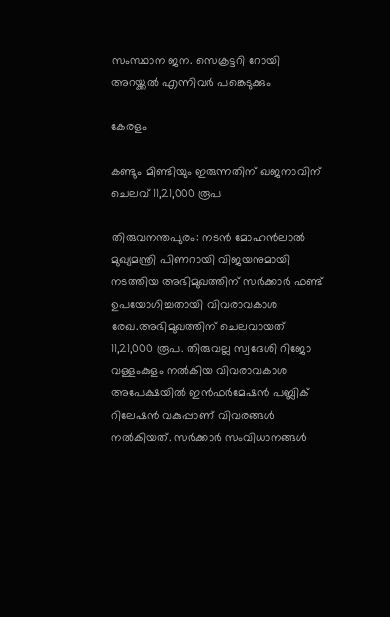സംസ്ഥാന ജന. സെക്രട്ടറി റോയി അറയ്ക്കൽ എന്നിവർ പങ്കെടുക്കും

കേരളം

കണ്ടും മിണ്ടിയും ഇരുന്നതിന് ഖജനാവിന് ചെലവ് 11,21,000 രൂപ

തിരുവനന്തപുരം: നടന്‍ മോഹന്‍ലാല്‍ മുഖ്യമന്ത്രി പിണറായി വിജയനുമായി നടത്തിയ അഭിമുഖത്തിന് സര്‍ക്കാര്‍ ഫണ്ട് ഉപയോഗിച്ചതായി വിവരാവകാശ രേഖ.അഭിമുഖത്തിന് ചെലവായത് 11,21,000 രൂപ. തിരുവല്ല സ്വദേശി റിജോ വള്ളംകുളം നല്‍കിയ വിവരാവകാശ അപേക്ഷയില്‍ ഇന്‍ഫര്‍മേഷന്‍ പബ്ലിക് റിലേഷന്‍ വകുപ്പാണ് വിവരങ്ങള്‍ നല്‍കിയത്. സര്‍ക്കാര്‍ സംവിധാനങ്ങള്‍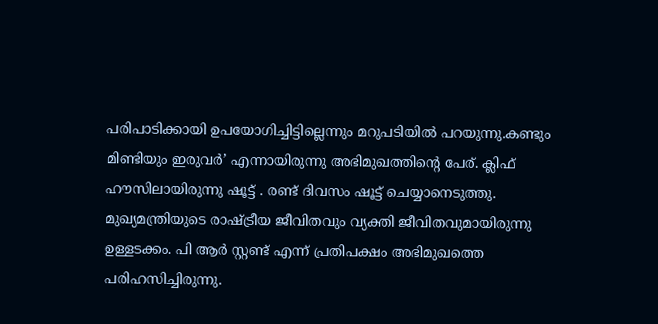പരിപാടിക്കായി ഉപയോഗിച്ചിട്ടില്ലെന്നും മറുപടിയില്‍ പറയുന്നു.കണ്ടും മിണ്ടിയും ഇരുവര്‍’ എന്നായിരുന്നു അഭിമുഖത്തിന്റെ പേര്. ക്ലിഫ് ഹൗസിലായിരുന്നു ഷൂട്ട് . രണ്ട് ദിവസം ഷൂട്ട് ചെയ്യാനെടുത്തു. മുഖ്യമന്ത്രിയുടെ രാഷ്ട്രീയ ജീവിതവും വ്യക്തി ജീവിതവുമായിരുന്നു ഉള്ളടക്കം. പി ആര്‍ സ്റ്റണ്ട് എന്ന് പ്രതിപക്ഷം അഭിമുഖത്തെ പരിഹസിച്ചിരുന്നു.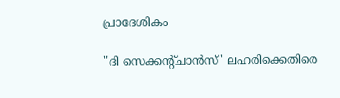പ്രാദേശികം

"ദി സെക്കൻ്റ്ചാൻസ്' ലഹരിക്കെതിരെ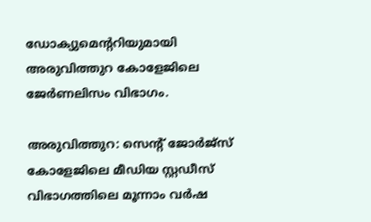ഡോക്യുമെൻ്ററിയുമായി അരുവിത്തുറ കോളേജിലെ ജേർണലിസം വിഭാഗം.

അരുവിത്തുറ: സെന്റ് ജോർജ്സ് കോളേജിലെ മീഡിയ സ്റ്റഡീസ് വിഭാഗത്തിലെ മൂന്നാം വർഷ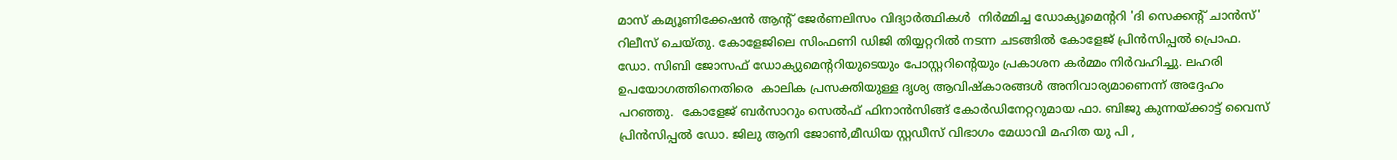മാസ് കമ്യൂണിക്കേഷൻ ആന്റ് ജേർണലിസം വിദ്യാർത്ഥികൾ  നിർമ്മിച്ച ഡോക്യൂമെന്ററി 'ദി സെക്കന്റ് ചാൻസ്' റിലീസ് ചെയ്തു. കോളേജിലെ സിംഫണി ഡിജി തിയ്യറ്ററിൽ നടന്ന ചടങ്ങിൽ കോളേജ് പ്രിൻസിപ്പൽ പ്രൊഫ. ഡോ. സിബി ജോസഫ് ഡോക്യുമെൻ്ററിയുടെയും പോസ്റ്ററിൻ്റെയും പ്രകാശന കർമ്മം നിർവഹിച്ചു. ലഹരി ഉപയോഗത്തിനെതിരെ  കാലിക പ്രസക്തിയുള്ള ദൃശ്യ ആവിഷ്കാരങ്ങൾ അനിവാര്യമാണെന്ന് അദ്ദേഹം പറഞ്ഞു.  കോളേജ് ബർസാറും സെൽഫ് ഫിനാൻസിങ്ങ് കോർഡിനേറ്ററുമായ ഫാ. ബിജു കുന്നയ്ക്കാട്ട് വൈസ് പ്രിൻസിപ്പൽ ഡോ. ജിലു ആനി ജോൺ,മീഡിയ സ്റ്റഡീസ് വിഭാഗം മേധാവി മഹിത യു പി ,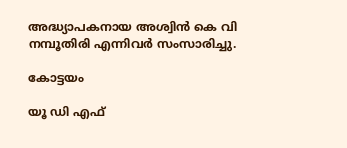അദ്ധ്യാപകനായ അശ്വിൻ കെ വി നമ്പൂതിരി എന്നിവർ സംസാരിച്ചു.

കോട്ടയം

യൂ ഡി എഫ്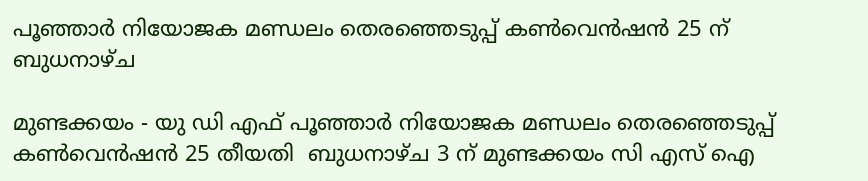പൂഞ്ഞാർ നിയോജക മണ്ഡലം തെരഞ്ഞെടുപ്പ് കൺവെൻഷൻ 25 ന് ബുധനാഴ്ച

മുണ്ടക്കയം - യു ഡി എഫ് പൂഞ്ഞാർ നിയോജക മണ്ഡലം തെരഞ്ഞെടുപ്പ് കൺവെൻഷൻ 25 തീയതി  ബുധനാഴ്ച 3 ന് മുണ്ടക്കയം സി എസ് ഐ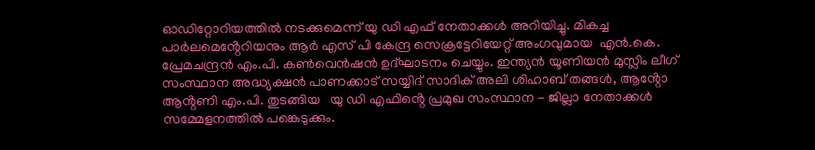ഓഡിറ്റോറിയത്തിൽ നടക്കുമെന്ന് യു ഡി എഫ് നേതാക്കൾ അറിയിച്ചു. മികച്ച പാർലമെൻ്റേറിയനും ആർ എസ് പി കേന്ദ്ര സെക്രട്ടേറിയേറ്റ് അംഗവുമായ  എൻ.കെ. പ്രേമചന്ദ്രൻ എം.പി. കൺവെൻഷൻ ഉദ്ഘാടനം ചെയ്യും. ഇന്ത്യൻ യൂണിയൻ മുസ്ലിം ലീഗ് സംസ്ഥാന അദ്ധ്യക്ഷൻ പാണക്കാട് സയ്യിദ് സാദിക് അലി ശിഹാബ് തങ്ങൾ, ആൻ്റോ ആൻ്റണി എം.പി. തുടങ്ങിയ   യു ഡി എഫിൻ്റെ പ്രമുഖ സംസ്ഥാന - ജില്ലാ നേതാക്കൾ സമ്മേളനത്തിൽ പങ്കെടുക്കും.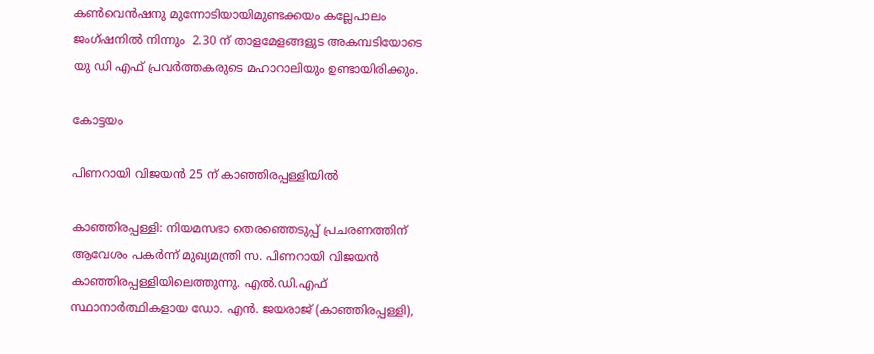കൺവെൻഷനു മുന്നോടിയായിമുണ്ടക്കയം കല്ലേപാലം ജംഗ്ഷനിൽ നിന്നും  2.30 ന് താളമേളങ്ങളുട അകമ്പടിയോടെ യു ഡി എഫ് പ്രവർത്തകരുടെ മഹാറാലിയും ഉണ്ടായിരിക്കും.

കോട്ടയം

പിണറായി വിജയൻ 25 ന് കാഞ്ഞിരപ്പള്ളിയിൽ

കാഞ്ഞിരപ്പള്ളി: നിയമസഭാ തെരഞ്ഞെടുപ്പ് പ്രചരണത്തിന് ആവേശം പകർന്ന് മുഖ്യമന്ത്രി സ. പിണറായി വിജയൻ കാഞ്ഞിരപ്പള്ളിയിലെത്തുന്നു. എൽ.ഡി.എഫ് സ്ഥാനാർത്ഥികളായ ഡോ. എൻ. ജയരാജ് (കാഞ്ഞിരപ്പള്ളി),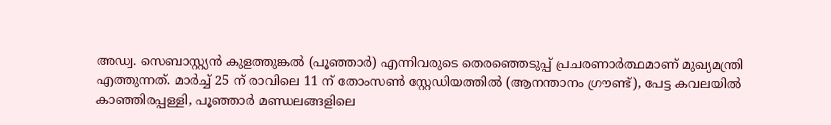അഡ്വ. സെബാസ്റ്റ്യൻ കുളത്തുങ്കൽ (പൂഞ്ഞാർ) എന്നിവരുടെ തെരഞ്ഞെടുപ്പ് പ്രചരണാർത്ഥമാണ് മുഖ്യമന്ത്രി എത്തുന്നത്. മാർച്ച്‌ 25 ന് രാവിലെ 11 ന് തോംസൺ സ്റ്റേഡിയത്തിൽ (ആനന്താനം ഗ്രൗണ്ട്), പേട്ട കവലയിൽ കാഞ്ഞിരപ്പള്ളി, പൂഞ്ഞാർ മണ്ഡലങ്ങളിലെ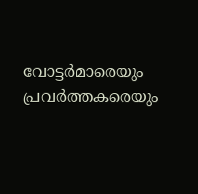വോട്ടർമാരെയും പ്രവർത്തകരെയും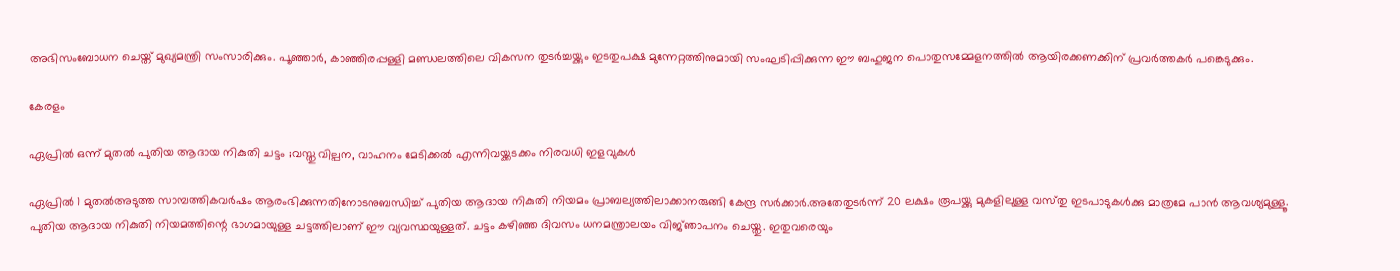അഭിസംബോധന ചെയ്ത് മുഖ്യമന്ത്രി സംസാരിക്കും. പൂഞ്ഞാർ, കാഞ്ഞിരപ്പള്ളി മണ്ഡലത്തിലെ വികസന തുടർച്ചയ്ക്കും ഇടതുപക്ഷ മുന്നേറ്റത്തിനുമായി സംഘടിപ്പിക്കുന്ന ഈ ബഹുജന പൊതുസമ്മേളനത്തിൽ ആയിരക്കണക്കിന് പ്രവർത്തകർ പങ്കെടുക്കും.

കേരളം

ഏപ്രില്‍ ഒന്ന് മുതല്‍ പുതിയ ആദായ നികുതി ചട്ടം ;വസ്തു വില്പന, വാഹനം മേടിക്കല്‍ എന്നിവയ്ക്കടക്കം നിരവധി ഇളവുകള്‍

ഏപ്രില്‍ 1 മുതല്‍അടുത്ത സാമ്പത്തികവർഷം ആരംഭിക്കുന്നതിനോടനുബന്ധിച്ച്‌ പുതിയ ആദായ നികുതി നിയമം പ്രാബല്യത്തിലാക്കാനരുങ്ങി കേന്ദ്ര സർക്കാർ.അതേതുടർന്ന് 20 ലക്ഷം രൂപയ്ക്കു മുകളിലുള്ള വസ്‌തു ഇടപാടുകള്‍ക്കു മാത്രമേ പാൻ ആവശ്യമുള്ളൂ. പുതിയ ആദായ നികുതി നിയമത്തിന്റെ ഭാഗമായുള്ള ചട്ടത്തിലാണ്‌ ഈ വ്യവസ്ഥയുള്ളത്. ചട്ടം കഴി‌ഞ്ഞ ദിവസം ധനമന്ത്രാലയം വിജ്‌ഞാപനം ചെയ്തു. ഇതുവരെയും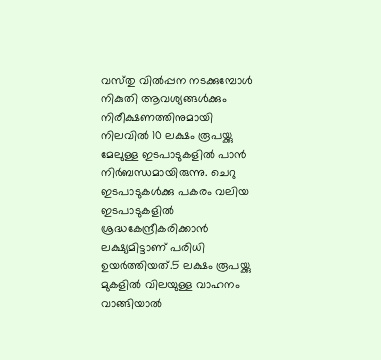വസ്‌തു വില്‍പ്പന നടക്കുമ്പോള്‍ നികുതി ആവശ്യങ്ങള്‍ക്കും നിരീക്ഷണത്തിനുമായി നിലവില്‍ 10 ലക്ഷം രൂപയ്ക്കു മേലുള്ള ഇടപാടുകളില്‍ പാൻ നിർബന്ധമായിരുന്നു. ചെറു ഇടപാടുകള്‍ക്കു പകരം വലിയ ഇടപാടുകളില്‍ ശ്രദ്ധകേന്ദ്രീകരിക്കാൻ ലക്ഷ്യമിട്ടാണ് പരിധി ഉയർത്തിയത്.5 ലക്ഷം രൂപയ്ക്കു മുകളില്‍ വിലയുള്ള വാഹനം വാങ്ങിയാല്‍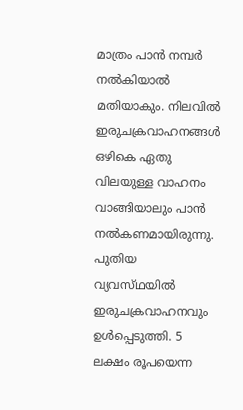മാത്രം പാൻ നമ്പർ നല്‍കിയാല്‍ മതിയാകും. നിലവില്‍ ഇരുചക്രവാഹനങ്ങള്‍ ഒഴികെ ഏതു വിലയുള്ള വാഹനം വാങ്ങിയാലും പാൻ നല്‍കണമായിരുന്നു. പുതിയ വ്യവസ്‌ഥയില്‍ ഇരുചക്രവാഹനവും ഉള്‍പ്പെടുത്തി. 5 ലക്ഷം രൂപയെന്ന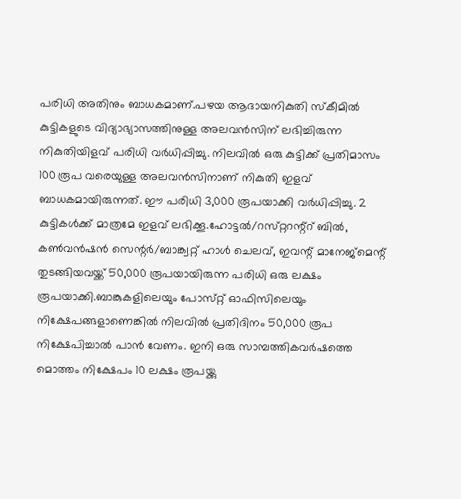പരിധി അതിനും ബാധകമാണ്.പഴയ ആദായനികുതി സ്കീമില്‍ കുട്ടികളുടെ വിദ്യാഭ്യാസത്തിനുള്ള അലവൻസിന് ലഭിച്ചിരുന്ന നികുതിയിളവ് പരിധി വർധിപ്പിച്ചു. നിലവില്‍ ഒരു കുട്ടിക്ക് പ്രതിമാസം 100 രൂപ വരെയുള്ള അലവൻസിനാണ് നികുതി ഇളവ് ബാധകമായിരുന്നത്. ഈ പരിധി 3,000 രൂപയാക്കി വർധിപ്പിച്ചു. 2 കുട്ടികള്‍ക്ക് മാത്രമേ ഇളവ് ലഭിക്കൂ.ഹോട്ടല്‍/റസ്‌റ്ററന്റ്റ് ബില്‍, കണ്‍വൻഷൻ സെന്റർ/ബാങ്ക്വറ്റ് ഹാള്‍ ചെലവ്, ഇവന്റ് മാനേജ്മെന്റ് തുടങ്ങിയവയ്ക്ക് 50,000 രൂപയായിരുന്ന പരിധി ഒരു ലക്ഷം രൂപയാക്കി.ബാങ്കുകളിലെയും പോസ്‌റ്റ് ഓഫിസിലെയും നിക്ഷേപങ്ങളാണെങ്കില്‍ നിലവില്‍ പ്രതിദിനം 50,000 രൂപ നിക്ഷേപിച്ചാല്‍ പാൻ വേണം. ഇനി ഒരു സാമ്പത്തികവർഷത്തെ മൊത്തം നിക്ഷേപം 10 ലക്ഷം രൂപയ്ക്കു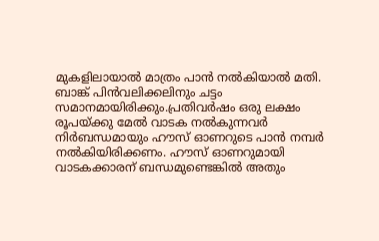മുകളിലായാല്‍ മാത്രം പാൻ നല്‍കിയാല്‍ മതി. ബാങ്ക് പിൻവലിക്കലിനും ചട്ടം സമാനമായിരിക്കും.പ്രതിവർഷം ഒരു ലക്ഷം രൂപയ്ക്കു മേല്‍ വാടക നല്‍കുന്നവർ നിർബന്ധമായും ഹൗസ് ഓണറുടെ പാൻ നമ്പർ നല്‍കിയിരിക്കണം. ഹൗസ് ഓണറുമായി വാടകക്കാരന് ബന്ധമുണ്ടെങ്കില്‍ അതും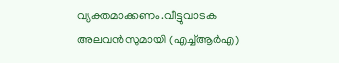വ്യക്തമാക്കണം.വീട്ടുവാടക അലവൻസുമായി (എച്ച്‌ആർഎ)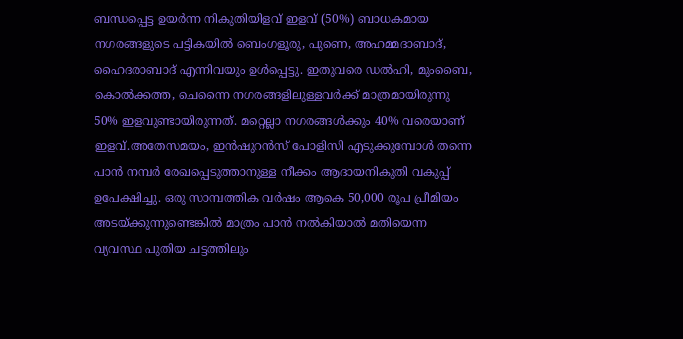ബന്ധപ്പെട്ട ഉയർന്ന നികുതിയിളവ് ഇളവ് (50%) ബാധകമായ നഗരങ്ങളുടെ പട്ടികയില്‍ ബെംഗളൂരു, പുണെ, അഹമ്മദാബാദ്, ഹൈദരാബാദ് എന്നിവയും ഉള്‍പ്പെട്ടു. ഇതുവരെ ഡല്‍ഹി, മുംബൈ, കൊല്‍ക്കത്ത, ചെന്നൈ നഗരങ്ങളിലുള്ളവർക്ക് മാത്രമായിരുന്നു 50% ഇളവുണ്ടായിരുന്നത്. മറ്റെല്ലാ നഗരങ്ങള്‍ക്കും 40% വരെയാണ് ഇളവ്.അതേസമയം, ഇൻഷുറൻസ് പോളിസി എടുക്കുമ്പോള്‍ തന്നെ പാൻ നമ്പർ രേഖപ്പെടുത്താനുള്ള നീക്കം ആദായനികുതി വകുപ്പ് ഉപേക്ഷിച്ചു. ഒരു സാമ്പത്തിക വർഷം ആകെ 50,000 രൂപ പ്രീമിയം അടയ്ക്കുന്നുണ്ടെങ്കില്‍ മാത്രം പാൻ നല്‍കിയാല്‍ മതിയെന്ന വ്യവസ്ഥ‌ പുതിയ ചട്ടത്തിലും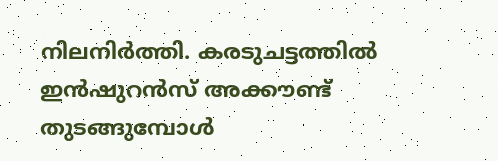നിലനിർത്തി. കരടുചട്ടത്തില്‍ ഇൻഷുറൻസ് അക്കൗണ്ട് തുടങ്ങുമ്പോള്‍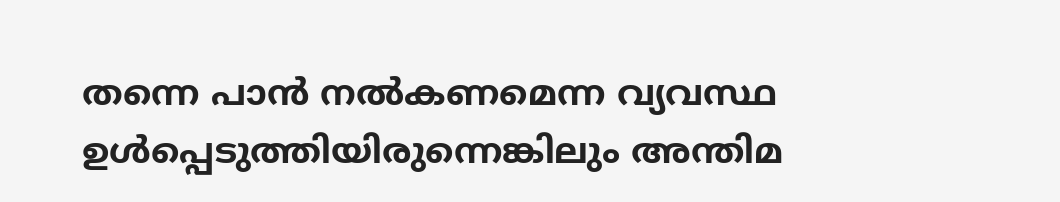തന്നെ പാൻ നല്‍കണമെന്ന വ്യവസ്ഥ ഉള്‍പ്പെടുത്തിയിരുന്നെങ്കിലും അന്തിമ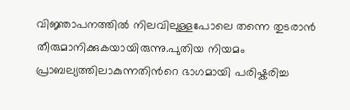വിജ്ഞാപനത്തില്‍ നിലവിലുള്ളപോലെ തന്നെ തുടരാൻ തീരുമാനിക്കുകയായിരുന്നു.പുതിയ നിയമം പ്രാബല്യത്തിലാകുന്നതിന്‍റെ ഭാഗമായി പരിഷ്കരിച്ച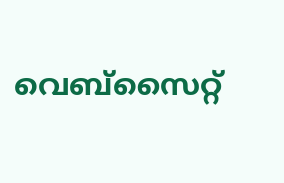വെബ്സൈറ്റ്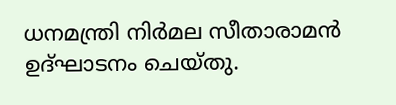ധനമന്ത്രി നിർമല സീതാരാമൻ ഉദ്ഘാടനം ചെയ്തു.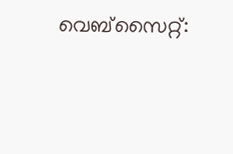വെബ്സൈറ്റ്: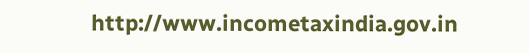http://www.incometaxindia.gov.in